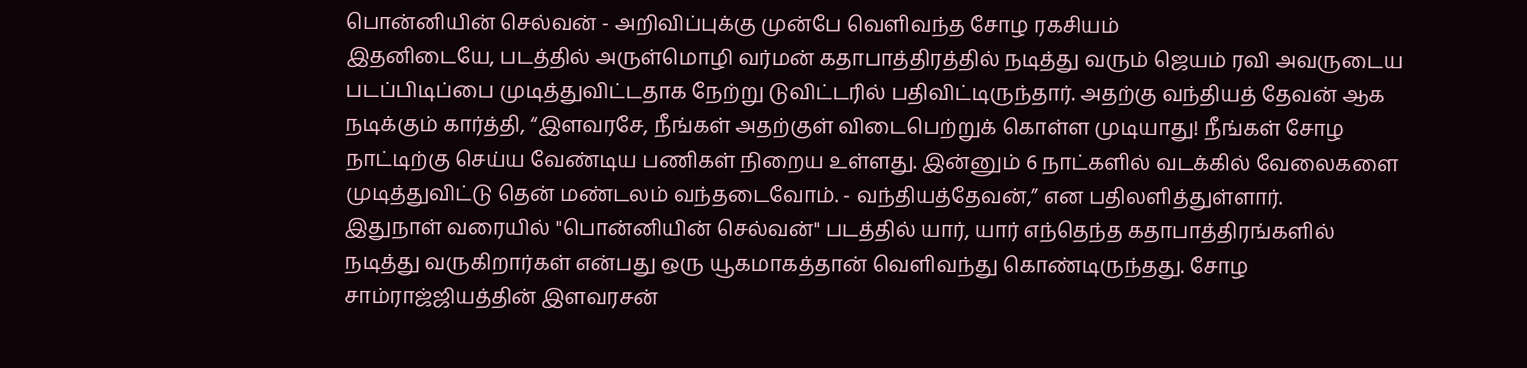பொன்னியின் செல்வன் - அறிவிப்புக்கு முன்பே வெளிவந்த சோழ ரகசியம்
இதனிடையே, படத்தில் அருள்மொழி வர்மன் கதாபாத்திரத்தில் நடித்து வரும் ஜெயம் ரவி அவருடைய படப்பிடிப்பை முடித்துவிட்டதாக நேற்று டுவிட்டரில் பதிவிட்டிருந்தார். அதற்கு வந்தியத் தேவன் ஆக நடிக்கும் கார்த்தி, “இளவரசே, நீங்கள் அதற்குள் விடைபெற்றுக் கொள்ள முடியாது! நீங்கள் சோழ நாட்டிற்கு செய்ய வேண்டிய பணிகள் நிறைய உள்ளது. இன்னும் 6 நாட்களில் வடக்கில் வேலைகளை முடித்துவிட்டு தென் மண்டலம் வந்தடைவோம். - வந்தியத்தேவன்,” என பதிலளித்துள்ளார்.
இதுநாள் வரையில் "பொன்னியின் செல்வன்" படத்தில் யார், யார் எந்தெந்த கதாபாத்திரங்களில் நடித்து வருகிறார்கள் என்பது ஒரு யூகமாகத்தான் வெளிவந்து கொண்டிருந்தது. சோழ சாம்ராஜ்ஜியத்தின் இளவரசன்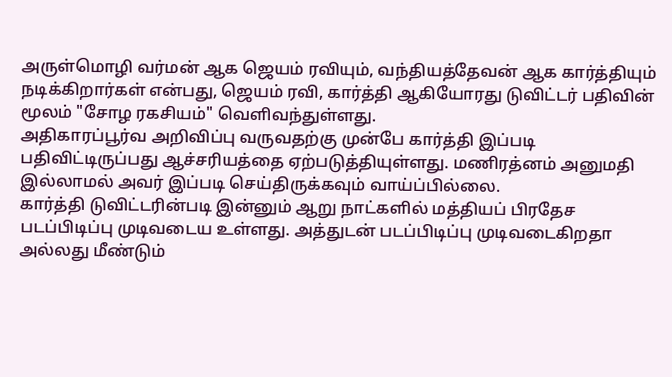அருள்மொழி வர்மன் ஆக ஜெயம் ரவியும், வந்தியத்தேவன் ஆக கார்த்தியும் நடிக்கிறார்கள் என்பது, ஜெயம் ரவி, கார்த்தி ஆகியோரது டுவிட்டர் பதிவின் மூலம் "சோழ ரகசியம்" வெளிவந்துள்ளது.
அதிகாரப்பூர்வ அறிவிப்பு வருவதற்கு முன்பே கார்த்தி இப்படி பதிவிட்டிருப்பது ஆச்சரியத்தை ஏற்படுத்தியுள்ளது. மணிரத்னம் அனுமதி இல்லாமல் அவர் இப்படி செய்திருக்கவும் வாய்ப்பில்லை.
கார்த்தி டுவிட்டரின்படி இன்னும் ஆறு நாட்களில் மத்தியப் பிரதேச படப்பிடிப்பு முடிவடைய உள்ளது. அத்துடன் படப்பிடிப்பு முடிவடைகிறதா அல்லது மீண்டும்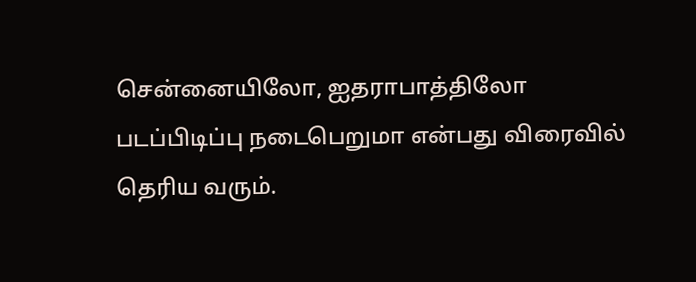சென்னையிலோ, ஐதராபாத்திலோ படப்பிடிப்பு நடைபெறுமா என்பது விரைவில் தெரிய வரும்.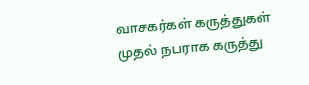வாசகர்கள் கருத்துகள்
முதல் நபராக கருத்து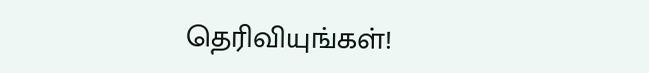தெரிவியுங்கள்!